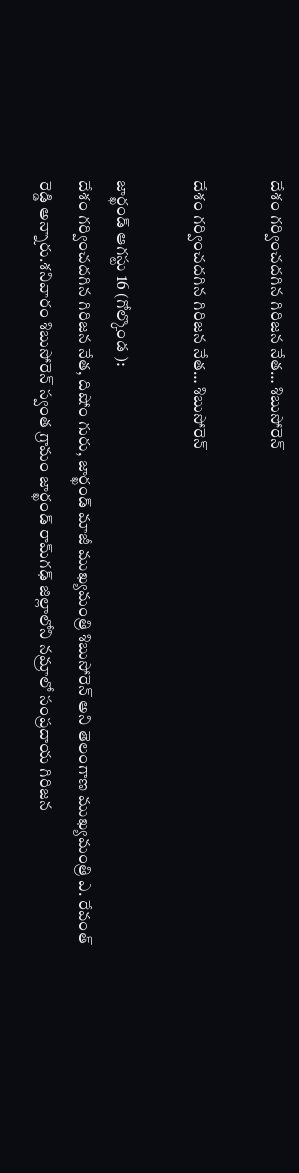దేశం గర్వించదగిన గిరిజన నేత… శిబుసోరెన్

దేశం గర్వించదగిన గిరిజన నేత… శిబుసోరెన్

జార్ఖండ్‌ ఆగస్టు 16 (గోల్కొండ ):
దేశం గర్వించదగిన గిరిజన నేత, దిషోం గురు, జార్ఖండ్ మాజీ ముఖ్యమంత్రి శిబుసోరెన్ అని తెలంగాణ ముఖ్యమంత్రి ఎ. రేవంత్ రెడ్డి అన్నారు.శనివారం శిబుసోరెన్ స్వంత గ్రామం జార్ఖండ్‌ రామ్‌గఢ్ జిల్లాలోని నమ్రాలో సంప్రదాయ గిరిజన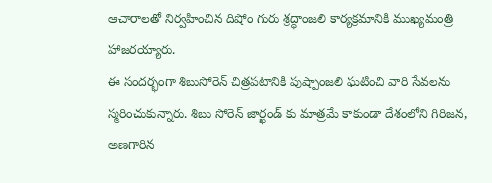ఆచారాలతో నిర్వహించిన దిషోం గురు శ్రద్ధాంజలి కార్యక్రమానికి ముఖ్యమంత్రి హాజరయ్యారు.
ఈ సందర్భంగా శిబుసోరెన్ చిత్రపటానికి పుష్పాంజలి ఘటించి వారి సేవలను స్మరించుకున్నారు. శిబు సోరెన్ జార్ఖండ్ కు మాత్రమే కాకుండా దేశంలోని గిరిజన, అణగారిన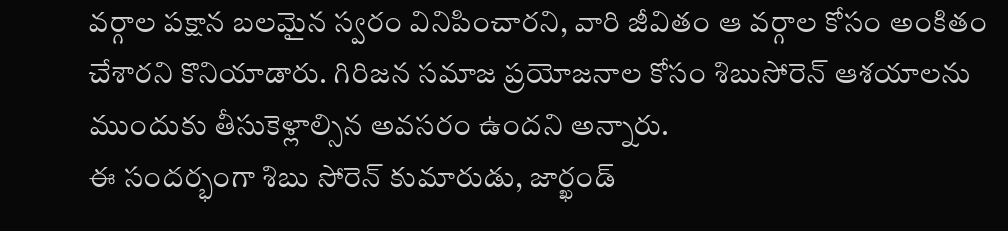వర్గాల పక్షాన బలమైన స్వరం వినిపించారని, వారి జీవితం ఆ వర్గాల కోసం అంకితం చేశారని కొనియాడారు. గిరిజన సమాజ ప్రయోజనాల కోసం శిబుసోరెన్ ఆశయాలను ముందుకు తీసుకెళ్లాల్సిన అవసరం ఉందని అన్నారు.
ఈ సందర్భంగా శిబు సోరెన్ కుమారుడు, జార్ఖండ్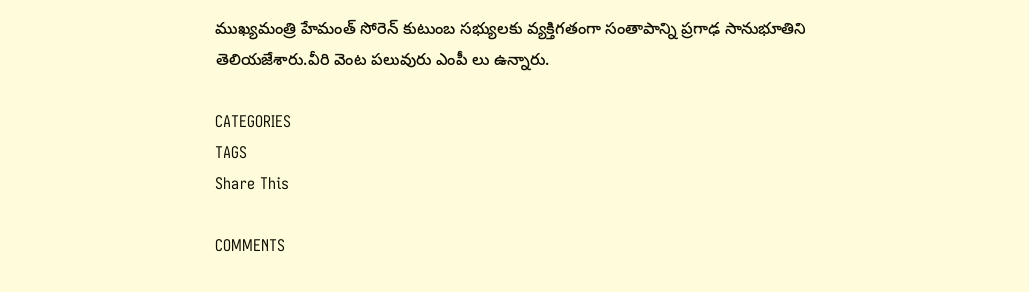ముఖ్యమంత్రి హేమంత్ సోరెన్ కుటుంబ సభ్యులకు వ్యక్తిగతంగా సంతాపాన్ని ప్రగాఢ సానుభూతిని తెలియజేశారు.వీరి వెంట పలువురు ఎంపీ లు ఉన్నారు.

CATEGORIES
TAGS
Share This

COMMENTS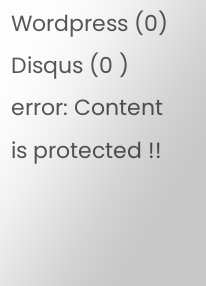Wordpress (0)
Disqus (0 )
error: Content is protected !!